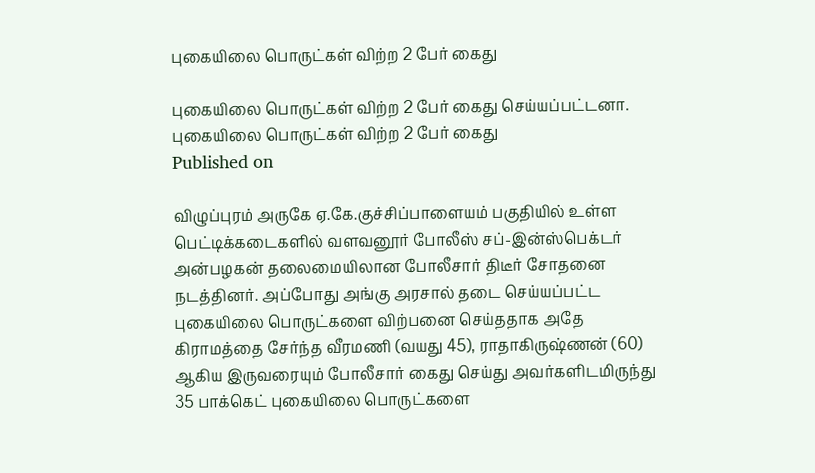புகையிலை பொருட்கள் விற்ற 2 பேர் கைது

புகையிலை பொருட்கள் விற்ற 2 பேர் கைது செய்யப்பட்டனா.
புகையிலை பொருட்கள் விற்ற 2 பேர் கைது
Published on

விழுப்புரம் அருகே ஏ.கே.குச்சிப்பாளையம் பகுதியில் உள்ள பெட்டிக்கடைகளில் வளவனூர் போலீஸ் சப்-இன்ஸ்பெக்டர் அன்பழகன் தலைமையிலான போலீசார் திடீர் சோதனை நடத்தினர். அப்போது அங்கு அரசால் தடை செய்யப்பட்ட புகையிலை பொருட்களை விற்பனை செய்ததாக அதே கிராமத்தை சேர்ந்த வீரமணி (வயது 45), ராதாகிருஷ்ணன் (60) ஆகிய இருவரையும் போலீசார் கைது செய்து அவர்களிடமிருந்து 35 பாக்கெட் புகையிலை பொருட்களை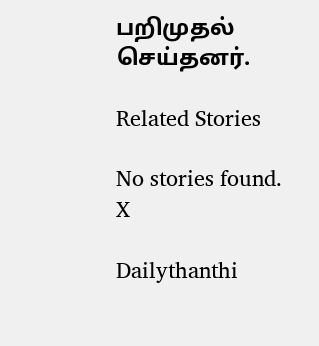பறிமுதல் செய்தனர்.

Related Stories

No stories found.
X

Dailythanthi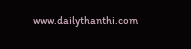www.dailythanthi.com